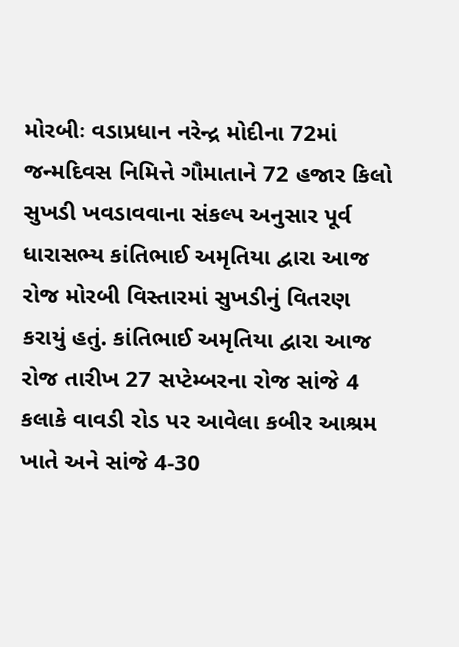મોરબીઃ વડાપ્રધાન નરેન્દ્ર મોદીના 72માં જન્મદિવસ નિમિત્તે ગૌમાતાને 72 હજાર કિલો સુખડી ખવડાવવાના સંકલ્પ અનુસાર પૂર્વ ધારાસભ્ય કાંતિભાઈ અમૃતિયા દ્વારા આજ રોજ મોરબી વિસ્તારમાં સુખડીનું વિતરણ કરાયું હતું. કાંતિભાઈ અમૃતિયા દ્વારા આજ રોજ તારીખ 27 સપ્ટેમ્બરના રોજ સાંજે 4 કલાકે વાવડી રોડ પર આવેલા કબીર આશ્રમ ખાતે અને સાંજે 4-30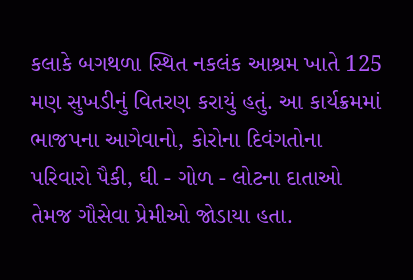કલાકે બગથળા સ્થિત નકલંક આશ્રમ ખાતે 125 મણ સુખડીનું વિતરણ કરાયું હતું. આ કાર્યક્રમમાં ભાજપના આગેવાનો, કોરોના દિવંગતોના પરિવારો પૈકી, ઘી - ગોળ - લોટના દાતાઓ તેમજ ગૌસેવા પ્રેમીઓ જોડાયા હતા.